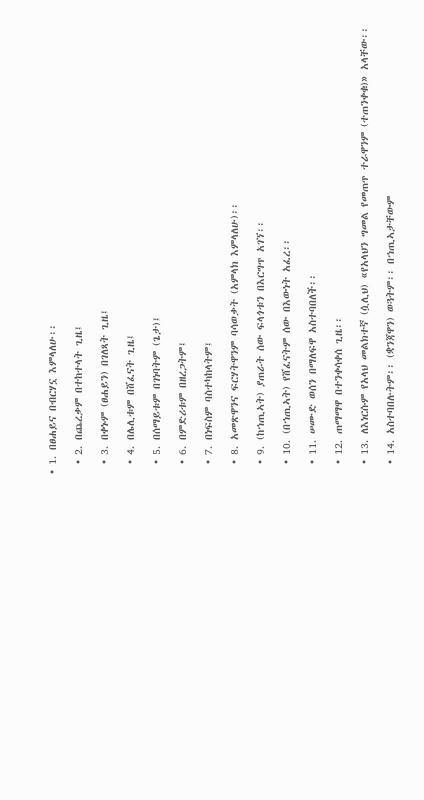• 1. በፀሐይና በብርሃኗ እምላለሁ፡፡

  • 2. በጨረቃም በተከተላት ጊዜ፤

  • 3. በቀኑም (ፀሐይን) በገለጻት ጊዜ፤

  • 4. በሌሊቱም በሸፈናት ጊዜ፤

  • 5. በሰማይቱም በገነባትም (ጌታ)፤

  • 6. በምድሪቱም በዘረጋትም፤

  • 7. በነፍስም ባስተካከላትም፤

  • 8. አመጽዋንና ፍርሃትዋንም ባሳወቃት (አምላክ እምላለሁ)፡፡

  • 9. (ከኀጢኣት) ያጠራት ሰው ፍላጎቱን በእርግጥ አገኘ፡፡

  • 10. (በኀጢኣት) የሸፈናትም ሰው በእውነት አፈረ፡፡

  • 11. ሠሙድ ወሰን በማለፍዋ አስተባበለች፡፡

  • 12. ጠማማዋ በተንቀሳቀሰ ጊዜ፡፡

  • 13. ለእነርሱም የአላህ መልክተኛ (ሷሊህ) «የአላህን ግመል የመጠጥ ተራዋንም (ተጠንቀቁ)» አላቸው፡፡

  • 14. አስተባበሉትም፡፡ (ቋንጃዋን) ወጓትም፡፡ በኀጢኣታቸውም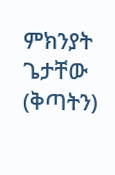ምክንያት ጌታቸው (ቅጣትን)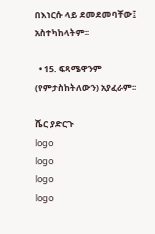በእነርሱ ላይ ደመደመባቸው፤ አስተካከላትም፡፡

  • 15. ፍጻሜዋንም (የምታስከትለውን) አያፈራም፡፡

ሼር ያድርጉ
logo
logo
logo
logo